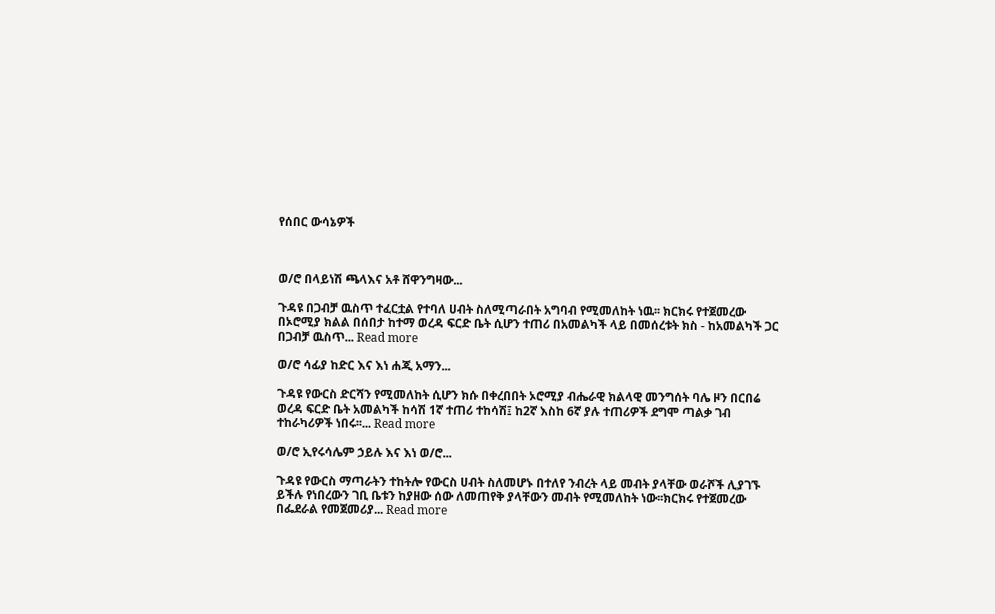የሰበር ውሳኔዎች



ወ/ሮ በላይነሽ ጫላእና አቶ ሸዋንግዛው...

ጉዳዩ በጋብቻ ዉስጥ ተፈርቷል የተባለ ሀብት ስለሚጣራበት አግባብ የሚመለከት ነዉ፡፡ ክርክሩ የተጀመረው በኦሮሚያ ክልል በሰበታ ከተማ ወረዳ ፍርድ ቤት ሲሆን ተጠሪ በአመልካች ላይ በመሰረቱት ክስ - ከአመልካች ጋር በጋብቻ ዉስጥ... Read more

ወ/ሮ ሳፊያ ከድር እና እነ ሐጂ አማን...

ጉዳዩ የውርስ ድርሻን የሚመለከት ሲሆን ክሱ በቀረበበት ኦሮሚያ ብሔራዊ ክልላዊ መንግሰት ባሌ ዞን በርበሬ ወረዳ ፍርድ ቤት አመልካች ከሳሽ 1ኛ ተጠሪ ተከሳሽ፤ ከ2ኛ እስከ 6ኛ ያሉ ተጠሪዎች ደግሞ ጣልቃ ገብ ተከራካሪዎች ነበሩ፡፡... Read more

ወ/ሮ ኢየሩሳሌም ኃይሉ እና እነ ወ/ሮ...

ጉዳዩ የውርስ ማጣራትን ተከትሎ የውርስ ሀብት ስለመሆኑ በተለየ ንብረት ላይ መብት ያላቸው ወራሾች ሊያገኙ ይችሉ የነበረውን ገቢ ቤቱን ከያዘው ሰው ለመጠየቅ ያላቸውን መብት የሚመለከት ነው፡፡ክርክሩ የተጀመረው በፌደራል የመጀመሪያ... Read more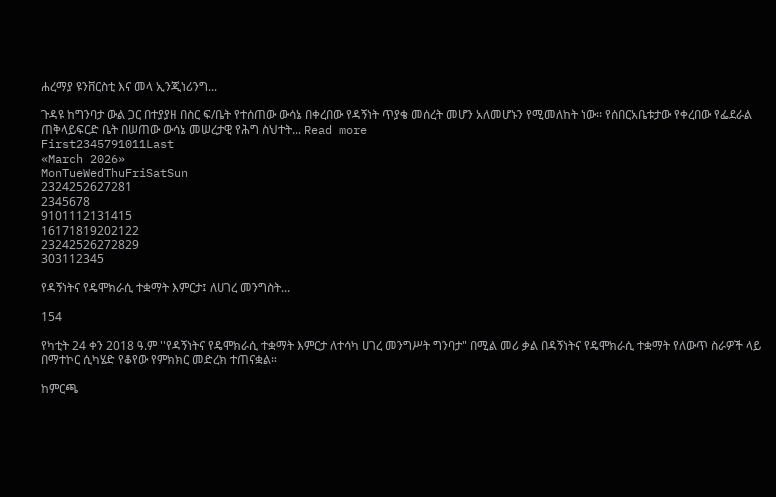ሐረማያ ዩንቨርስቲ እና መላ ኢንጂነሪንግ...

ጉዳዩ ከግንባታ ውል ጋር በተያያዘ በስር ፍ/ቤት የተሰጠው ውሳኔ በቀረበው የዳኝነት ጥያቄ መሰረት መሆን አለመሆኑን የሚመለከት ነው፡፡ የሰበርአቤቱታው የቀረበው የፌደራል ጠቅላይፍርድ ቤት በሠጠው ውሳኔ መሠረታዊ የሕግ ስህተት... Read more
First2345791011Last
«March 2026»
MonTueWedThuFriSatSun
2324252627281
2345678
9101112131415
16171819202122
23242526272829
303112345

የዳኝነትና የዴሞክራሲ ተቋማት እምርታ፤ ለሀገረ መንግስት...

154

የካቲት 24 ቀን 2018 ዓ.ም ''የዳኝነትና የዴሞክራሲ ተቋማት እምርታ ለተሳካ ሀገረ መንግሥት ግንባታ" በሚል መሪ ቃል በዳኝነትና የዴሞክራሲ ተቋማት የለውጥ ስራዎች ላይ በማተኮር ሲካሄድ የቆየው የምክክር መድረክ ተጠናቋል።

ከምርጫ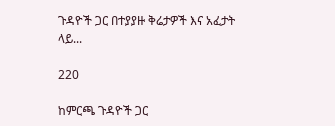ጉዳዮች ጋር በተያያዙ ቅሬታዎች እና አፈታት ላይ...

220

ከምርጫ ጉዳዮች ጋር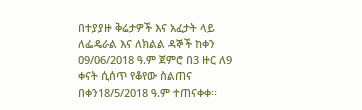በተያያዙ ቅሬታዎች እና አፈታት ላይ ለፌዴራል እና ለክልል ዳኞች ከቀን 09/06/2018 ዓ.ም ጀምሮ በ3 ዙር ለ9 ቀናት ሲሰጥ የቆየው ስልጠና በቀን18/5/2018 ዓ.ም ተጠናቀቀ፡፡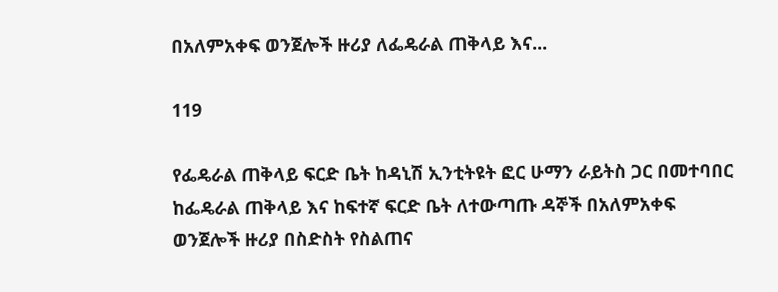በአለምአቀፍ ወንጀሎች ዙሪያ ለፌዴራል ጠቅላይ እና...

119

የፌዴራል ጠቅላይ ፍርድ ቤት ከዳኒሽ ኢንቲትዩት ፎር ሁማን ራይትስ ጋር በመተባበር ከፌዴራል ጠቅላይ እና ከፍተኛ ፍርድ ቤት ለተውጣጡ ዳኞች በአለምአቀፍ ወንጀሎች ዙሪያ በስድስት የስልጠና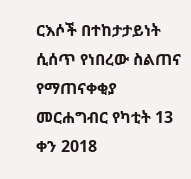ርእሶች በተከታታይነት ሲሰጥ የነበረው ስልጠና የማጠናቀቂያ መርሐግብር የካቲት 13 ቀን 2018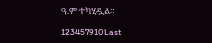ዓ.ም ተካሂዷል።

123457910Last